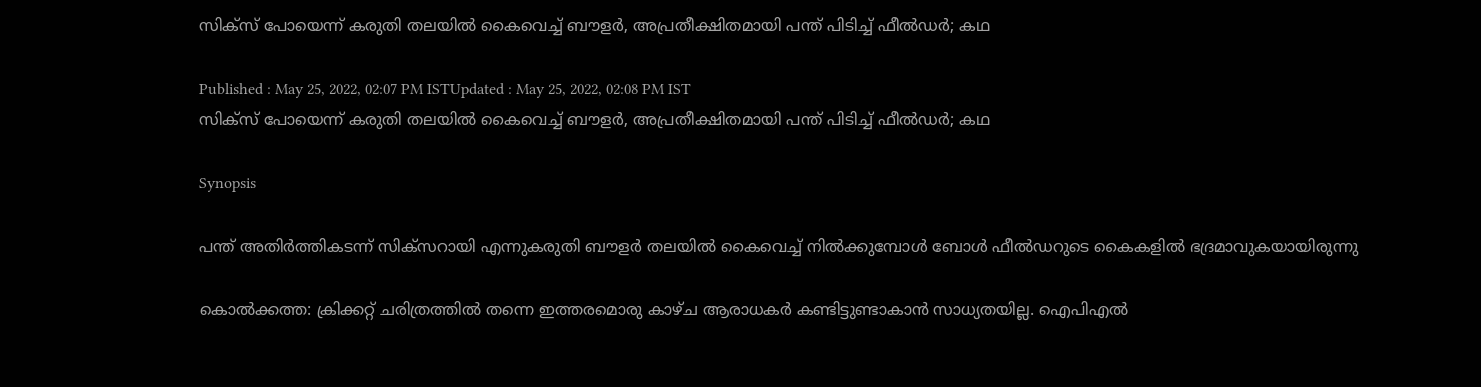സിക്‌സ് പോയെന്ന് കരുതി തലയില്‍ കൈവെച്ച് ബൗളര്‍, അപ്രതീക്ഷിതമായി പന്ത് പിടിച്ച് ഫീല്‍ഡര്‍; കഥ

Published : May 25, 2022, 02:07 PM ISTUpdated : May 25, 2022, 02:08 PM IST
സിക്‌സ് പോയെന്ന് കരുതി തലയില്‍ കൈവെച്ച് ബൗളര്‍, അപ്രതീക്ഷിതമായി പന്ത് പിടിച്ച് ഫീല്‍ഡര്‍; കഥ

Synopsis

പന്ത് അതിര്‍ത്തികടന്ന് സിക്‌സറായി എന്നുകരുതി ബൗളര്‍ തലയില്‍ കൈവെച്ച് നില്‍ക്കുമ്പോള്‍ ബോള്‍ ഫീല്‍ഡറുടെ കൈകളില്‍ ഭദ്രമാവുകയായിരുന്നു

കൊല്‍ക്കത്ത: ക്രിക്കറ്റ് ചരിത്രത്തില്‍ തന്നെ ഇത്തരമൊരു കാഴ്‌ച ആരാധകര്‍ കണ്ടിട്ടുണ്ടാകാന്‍ സാധ്യതയില്ല. ഐപിഎല്‍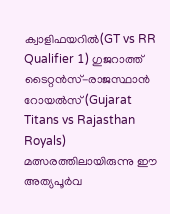ക്വാളിഫയറില്‍(GT vs RR Qualifier 1) ഗുജറാത്ത് ടൈറ്റന്‍സ്-രാജസ്ഥാന്‍ റോയല്‍സ്(Gujarat Titans vs Rajasthan Royals) മത്സരത്തിലായിരുന്നു ഈ അത്യപൂര്‍വ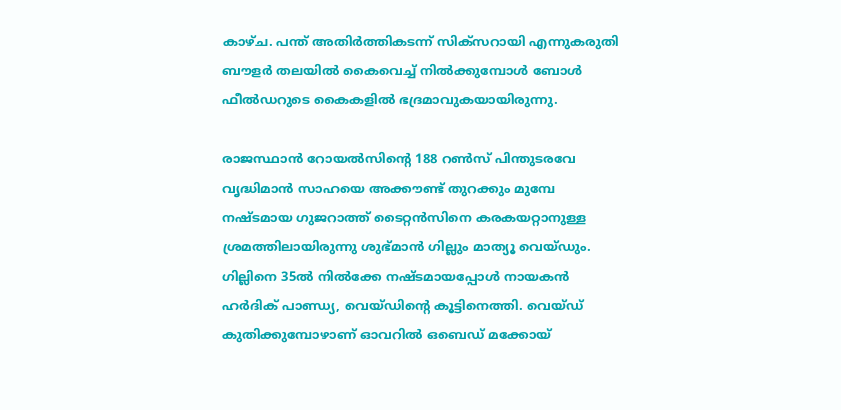കാഴ്‌ച. പന്ത് അതിര്‍ത്തികടന്ന് സിക്‌സറായി എന്നുകരുതി ബൗളര്‍ തലയില്‍ കൈവെച്ച് നില്‍ക്കുമ്പോള്‍ ബോള്‍ ഫീല്‍ഡറുടെ കൈകളില്‍ ഭദ്രമാവുകയായിരുന്നു.

രാജസ്ഥാന്‍ റോയല്‍സിന്‍റെ 188 റണ്‍സ് പിന്തുടരവേ വൃദ്ധിമാന്‍ സാഹയെ അക്കൗണ്ട് തുറക്കും മുമ്പേ നഷ്‌ടമായ ഗുജറാത്ത് ടൈറ്റന്‍സിനെ കരകയറ്റാനുള്ള ശ്രമത്തിലായിരുന്നു ശുഭ്‌മാന്‍ ഗില്ലും മാത്യൂ വെയ്‌ഡും. ഗില്ലിനെ 35ല്‍ നില്‍ക്കേ നഷ്‌ടമായപ്പോള്‍ നായകന്‍ ഹര്‍ദിക് പാണ്ഡ്യ, വെയ്‌ഡിന്‍റെ കൂട്ടിനെത്തി. വെയ്‌ഡ് കുതിക്കുമ്പോഴാണ് ഓവറില്‍ ഒബെഡ് മക്കോയ്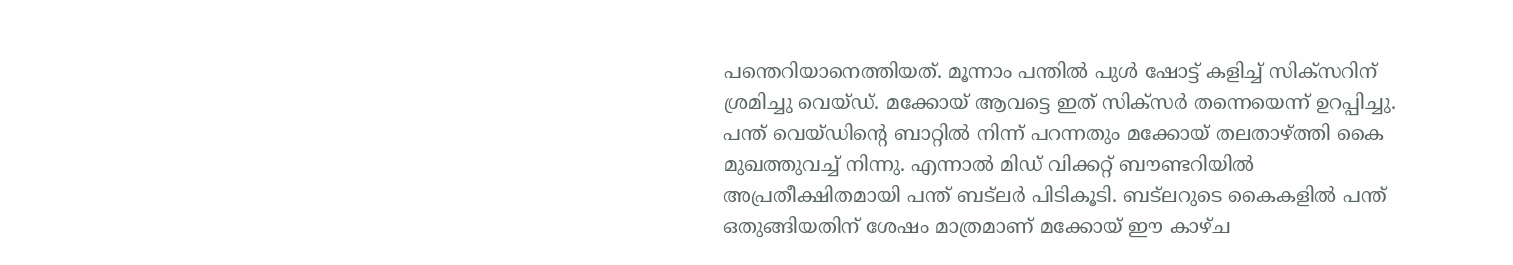പന്തെറിയാനെത്തിയത്. മൂന്നാം പന്തില്‍ പുള്‍ ഷോട്ട് കളിച്ച് സിക്‌സറിന് ശ്രമിച്ചു വെയ്‌ഡ്. മക്കോയ് ആവട്ടെ ഇത് സിക്‌സര്‍ തന്നെയെന്ന് ഉറപ്പിച്ചു. പന്ത് വെയ്‌ഡിന്‍റെ ബാറ്റില്‍ നിന്ന് പറന്നതും മക്കോയ് തലതാഴ്‌‌ത്തി കൈ മുഖത്തുവച്ച് നിന്നു. എന്നാല്‍ മിഡ് വിക്കറ്റ് ബൗണ്ടറിയില്‍ അപ്രതീക്ഷിതമായി പന്ത് ബട്‌ലര്‍ പിടികൂടി. ബട്‌ലറുടെ കൈകളില്‍ പന്ത് ഒതുങ്ങിയതിന് ശേഷം മാത്രമാണ് മക്കോയ് ഈ കാഴ്‌ച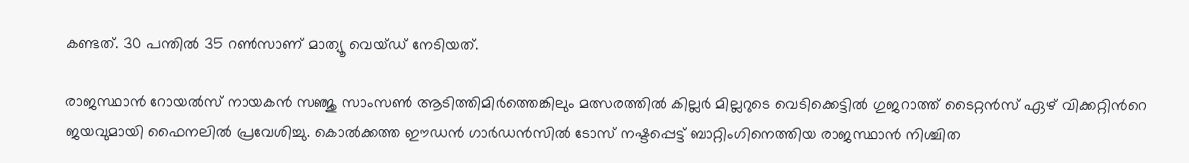കണ്ടത്. 30 പന്തില്‍ 35 റണ്‍സാണ് മാത്യൂ വെയ്‌ഡ് നേടിയത്.

രാജസ്ഥാന്‍ റോയല്‍സ് നായകന്‍ സഞ്ജു സാംസണ്‍ ആടിത്തിമിര്‍ത്തെങ്കിലും മത്സരത്തില്‍ കില്ലര്‍ മില്ലറുടെ വെടിക്കെട്ടില്‍ ഗുജറാത്ത് ടൈറ്റന്‍സ് ഏഴ് വിക്കറ്റിന്‍റെ ജയവുമായി ഫൈനലില്‍ പ്രവേശിച്ചു. കൊല്‍ക്കത്ത ഈഡന്‍ ഗാര്‍ഡന്‍സില്‍ ടോസ് നഷ്ടപ്പെട്ട് ബാറ്റിംഗിനെത്തിയ രാജസ്ഥാന്‍ നിശ്ചിത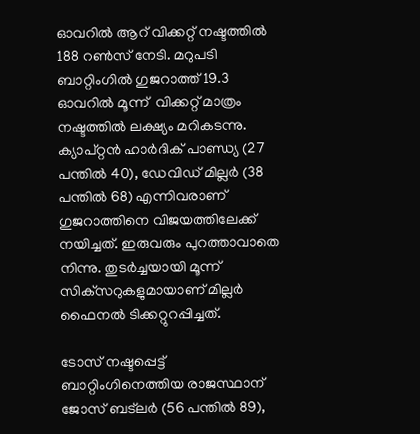ഓവറില്‍ ആറ് വിക്കറ്റ് നഷ്ടത്തില്‍ 188 റണ്‍സ് നേടി. മറുപടി ബാറ്റിംഗില്‍ ഗുജറാത്ത് 19.3 ഓവറില്‍ മൂന്ന്  വിക്കറ്റ് മാത്രം നഷ്ടത്തില്‍ ലക്ഷ്യം മറികടന്നു. ക്യാപ്റ്റന്‍ ഹാര്‍ദിക് പാണ്ഡ്യ (27 പന്തില്‍ 40), ഡേവിഡ് മില്ലര്‍ (38 പന്തില്‍ 68) എന്നിവരാണ് ഗുജറാത്തിനെ വിജയത്തിലേക്ക് നയിച്ചത്. ഇരുവരും പുറത്താവാതെ നിന്നു. തുടര്‍ച്ചയായി മൂന്ന് സിക്‌സറുകളുമായാണ് മില്ലര്‍ ഫൈനല്‍ ടിക്കറ്റുറപ്പിച്ചത്.

ടോസ് നഷ്ടപ്പെട്ട് ബാറ്റിംഗിനെത്തിയ രാജസ്ഥാന് ജോസ് ബട്‌ലര്‍ (56 പന്തില്‍ 89),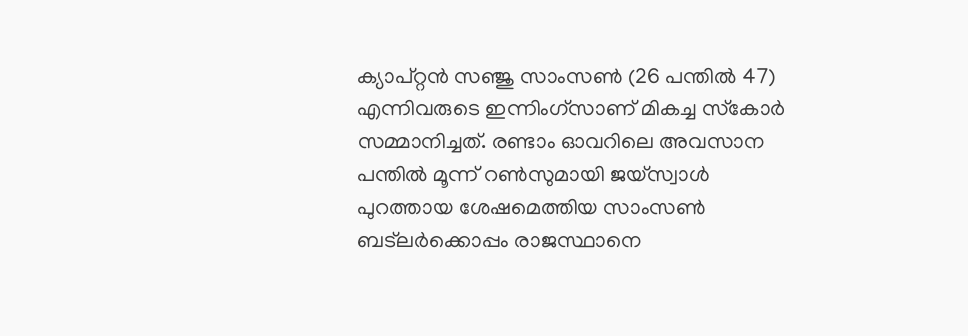ക്യാപ്റ്റന്‍ സഞ്ജു സാംസണ്‍ (26 പന്തില്‍ 47) എന്നിവരുടെ ഇന്നിംഗ്‌സാണ് മികച്ച സ്‌കോര്‍ സമ്മാനിച്ചത്. രണ്ടാം ഓവറിലെ അവസാന പന്തില്‍ മൂന്ന് റണ്‍സുമായി ജയ്‌സ്വാള്‍ പുറത്തായ ശേഷമെത്തിയ സാംസണ്‍ ബട്‌ലര്‍ക്കൊപ്പം രാജസ്ഥാനെ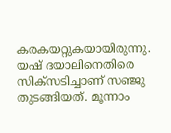കരകയറ്റുകയായിരുന്നു. യഷ് ദയാലിനെതിരെ സിക്‌സടിച്ചാണ് സഞ്ജു തുടങ്ങിയത്. മൂന്നാം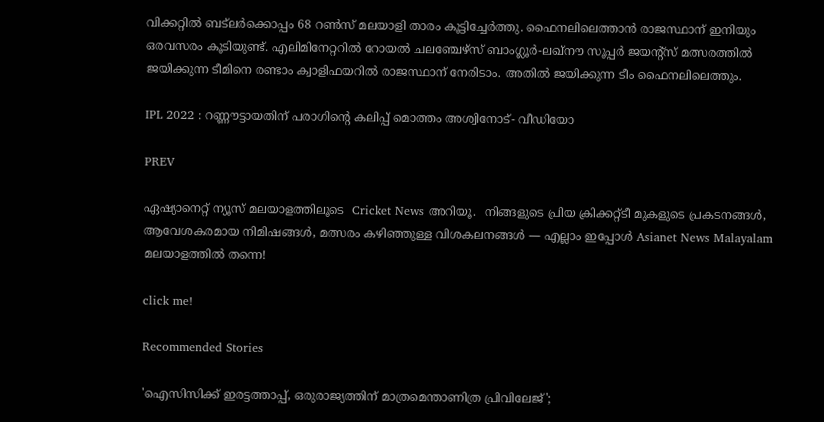വിക്കറ്റില്‍ ബട്‌ലര്‍ക്കൊപ്പം 68 റണ്‍സ് മലയാളി താരം കൂട്ടിച്ചേര്‍ത്തു. ഫൈനലിലെത്താന്‍ രാജസ്ഥാന് ഇനിയും ഒരവസരം കൂടിയുണ്ട്. എലിമിനേറ്ററില്‍ റോയല്‍ ചലഞ്ചേഴ്‌സ് ബാംഗ്ലൂര്‍-ലഖ്‌നൗ സൂപ്പര്‍ ജയന്റ്‌സ് മത്സരത്തില്‍ ജയിക്കുന്ന ടീമിനെ രണ്ടാം ക്വാളിഫയറില്‍ രാജസ്ഥാന് നേരിടാം. അതില്‍ ജയിക്കുന്ന ടീം ഫൈനലിലെത്തും.

IPL 2022 : റണ്ണൗട്ടായതിന് പരാഗിന്‍റെ കലിപ്പ് മൊത്തം അശ്വിനോട്- വീഡിയോ

PREV

ഏഷ്യാനെറ്റ് ന്യൂസ് മലയാളത്തിലൂടെ  Cricket News അറിയൂ.  നിങ്ങളുടെ പ്രിയ ക്രിക്കറ്റ്ടീ മുകളുടെ പ്രകടനങ്ങൾ, ആവേശകരമായ നിമിഷങ്ങൾ, മത്സരം കഴിഞ്ഞുള്ള വിശകലനങ്ങൾ — എല്ലാം ഇപ്പോൾ Asianet News Malayalam മലയാളത്തിൽ തന്നെ!

click me!

Recommended Stories

'ഐസിസിക്ക് ഇരട്ടത്താപ്പ്, ഒരുരാജ്യത്തിന് മാത്രമെന്താണിത്ര പ്രിവിലേജ്';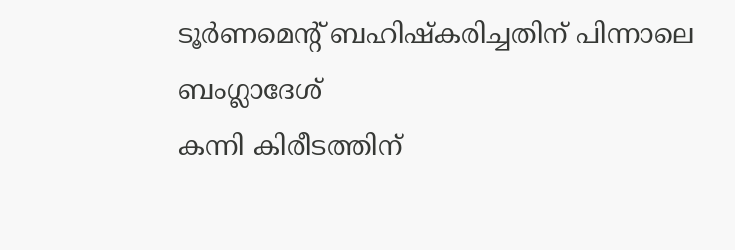ടൂര്‍ണമെന്‍റ് ബഹിഷ്കരിച്ചതിന് പിന്നാലെ ബംഗ്ലാദേശ്
കന്നി കിരീടത്തിന്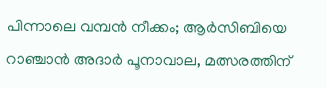പിന്നാലെ വമ്പൻ നീക്കം; ആർസിബിയെ റാഞ്ചാൻ അദാർ പൂനാവാല, മത്സരത്തിന്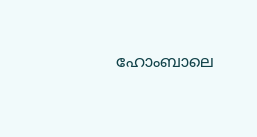ഹോംബാലെ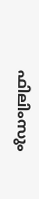ഫിലിംസും